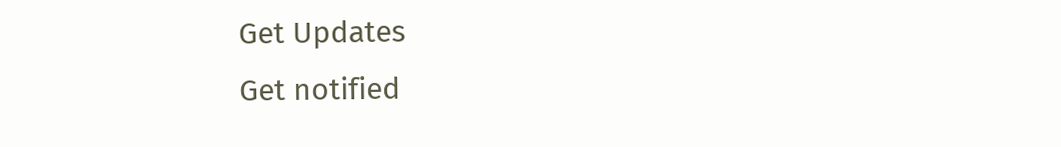Get Updates
Get notified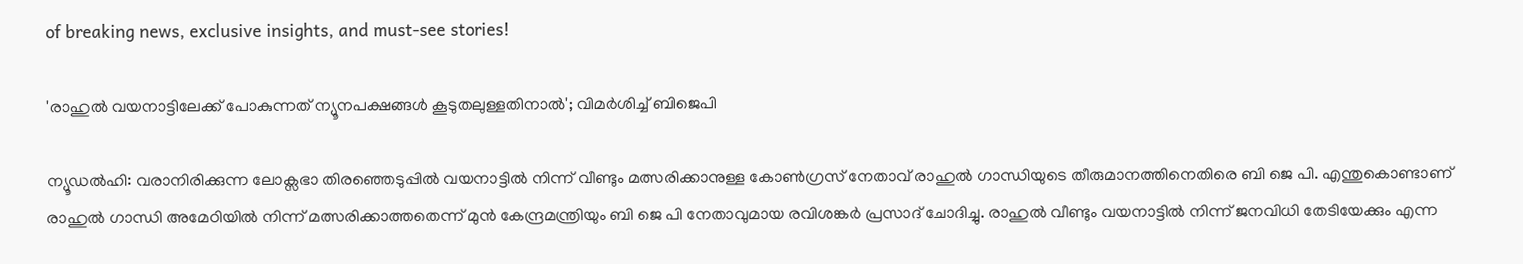of breaking news, exclusive insights, and must-see stories!

'രാഹുല്‍ വയനാട്ടിലേക്ക് പോകുന്നത് ന്യൂനപക്ഷങ്ങള്‍ കൂടുതലുള്ളതിനാല്‍'; വിമര്‍ശിച്ച് ബിജെപി

ന്യൂഡല്‍ഹി: വരാനിരിക്കുന്ന ലോക്സഭാ തിരഞ്ഞെടുപ്പില്‍ വയനാട്ടില്‍ നിന്ന് വീണ്ടും മത്സരിക്കാനുള്ള കോണ്‍ഗ്രസ് നേതാവ് രാഹുല്‍ ഗാന്ധിയുടെ തീരുമാനത്തിനെതിരെ ബി ജെ പി. എന്തുകൊണ്ടാണ് രാഹുല്‍ ഗാന്ധി അമേഠിയില്‍ നിന്ന് മത്സരിക്കാത്തതെന്ന് മുന്‍ കേന്ദ്രമന്ത്രിയും ബി ജെ പി നേതാവുമായ രവിശങ്കര്‍ പ്രസാദ് ചോദിച്ചു. രാഹുല്‍ വീണ്ടും വയനാട്ടില്‍ നിന്ന് ജനവിധി തേടിയേക്കും എന്ന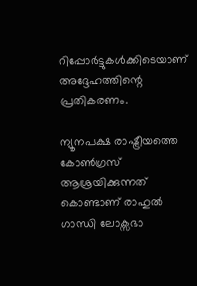റിപ്പോര്‍ട്ടുകള്‍ക്കിടെയാണ് അദ്ദേഹത്തിന്റെ പ്രതികരണം.

ന്യൂനപക്ഷ രാഷ്ട്രീയത്തെ കോണ്‍ഗ്രസ് ആശ്രയിക്കുന്നത് കൊണ്ടാണ് രാഹുല്‍ ഗാന്ധി ലോക്സഭാ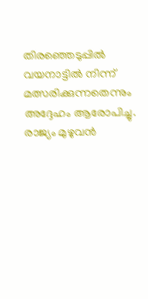തിരഞ്ഞെടുപ്പില്‍ വയനാട്ടില്‍ നിന്ന് മത്സരിക്കുന്നതെന്നും അദ്ദേഹം ആരോപിച്ചു. രാജ്യം മുഴുവന്‍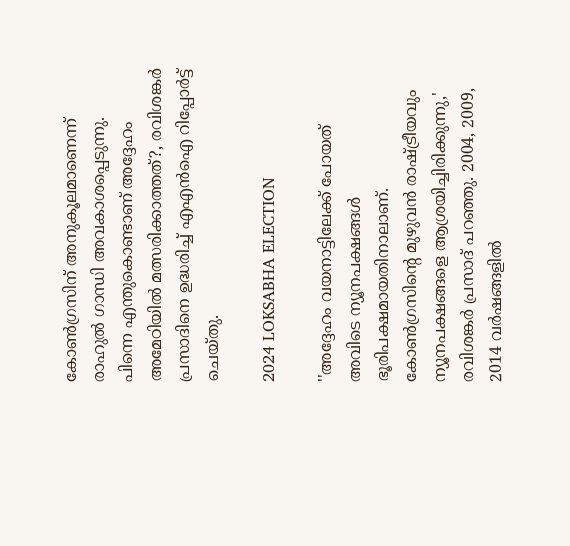കോണ്‍ഗ്രസിന് അനുകൂലമാണെന്ന് രാഹുല്‍ ഗാന്ധി അവകാശപ്പെടുന്നു. പിന്നെ എന്തുകൊണ്ടാണ് അദ്ദേഹം അമേഠിയില്‍ മത്സരിക്കാത്തത്?, രവിശങ്കര്‍ പ്രസാദിനെ ഉദ്ധരിച്ച് എഎന്‍ഐ റിപ്പോര്‍ട്ട് ചെയ്തു.

2024 LOKSABHA ELECTION

''അദ്ദേഹം വയനാട്ടിലേക്ക് പോയത് അവിടെ ന്യൂനപക്ഷങ്ങള്‍ ഭൂരിപക്ഷമായതിനാലാണ്. കോണ്‍ഗ്രസിന്റെ മുഴുവന്‍ രാഷ്ട്രീയവും ന്യൂനപക്ഷങ്ങളെ ആശ്രയിച്ചിരിക്കുന്നു,' രവിശങ്കര്‍ പ്രസാദ് പറഞ്ഞു. 2004, 2009, 2014 വര്‍ഷങ്ങളില്‍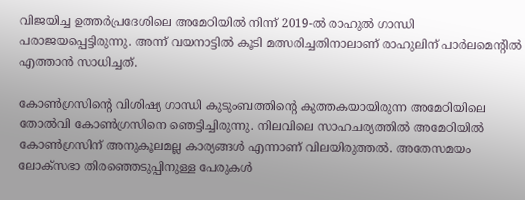വിജയിച്ച ഉത്തര്‍പ്രദേശിലെ അമേഠിയില്‍ നിന്ന് 2019-ല്‍ രാഹുല്‍ ഗാന്ധി പരാജയപ്പെട്ടിരുന്നു. അന്ന് വയനാട്ടില്‍ കൂടി മത്സരിച്ചതിനാലാണ് രാഹുലിന് പാര്‍ലമെന്റില്‍ എത്താന്‍ സാധിച്ചത്.

കോണ്‍ഗ്രസിന്റെ വിശിഷ്യ ഗാന്ധി കുടുംബത്തിന്റെ കുത്തകയായിരുന്ന അമേഠിയിലെ തോല്‍വി കോണ്‍ഗ്രസിനെ ഞെട്ടിച്ചിരുന്നു. നിലവിലെ സാഹചര്യത്തില്‍ അമേഠിയില്‍ കോണ്‍ഗ്രസിന് അനുകൂലമല്ല കാര്യങ്ങള്‍ എന്നാണ് വിലയിരുത്തല്‍. അതേസമയം ലോക്സഭാ തിരഞ്ഞെടുപ്പിനുള്ള പേരുകള്‍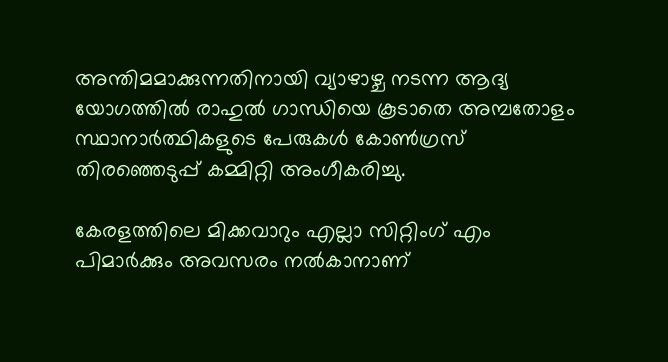അന്തിമമാക്കുന്നതിനായി വ്യാഴാഴ്ച നടന്ന ആദ്യ യോഗത്തില്‍ രാഹുല്‍ ഗാന്ധിയെ കൂടാതെ അമ്പതോളം സ്ഥാനാര്‍ത്ഥികളുടെ പേരുകള്‍ കോണ്‍ഗ്രസ് തിരഞ്ഞെടുപ്പ് കമ്മിറ്റി അംഗീകരിച്ചു.

കേരളത്തിലെ മിക്കവാറും എല്ലാ സിറ്റിംഗ് എം പിമാര്‍ക്കും അവസരം നല്‍കാനാണ്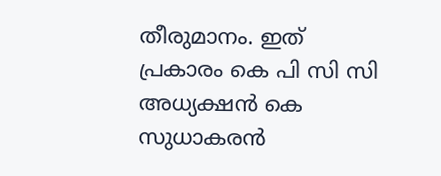തീരുമാനം. ഇത് പ്രകാരം കെ പി സി സി അധ്യക്ഷന്‍ കെ സുധാകരന്‍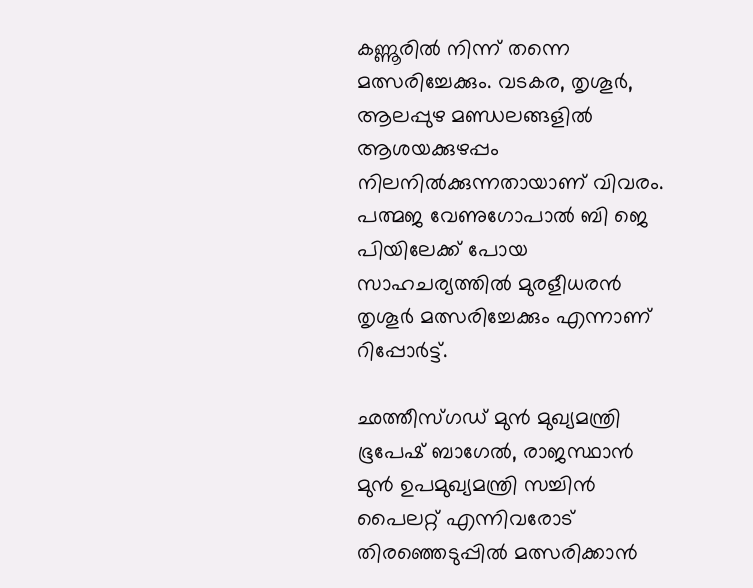കണ്ണൂരില്‍ നിന്ന് തന്നെ മത്സരിച്ചേക്കും. വടകര, തൃശൂര്‍, ആലപ്പുഴ മണ്ഡലങ്ങളില്‍ ആശയക്കുഴപ്പം നിലനില്‍ക്കുന്നതായാണ് വിവരം. പത്മജ വേണുഗോപാല്‍ ബി ജെ പിയിലേക്ക് പോയ സാഹചര്യത്തില്‍ മുരളീധരന്‍ തൃശൂര്‍ മത്സരിച്ചേക്കും എന്നാണ് റിപ്പോര്‍ട്ട്.

ഛത്തീസ്ഗഡ് മുന്‍ മുഖ്യമന്ത്രി ഭൂപേഷ് ബാഗേല്‍, രാജസ്ഥാന്‍ മുന്‍ ഉപമുഖ്യമന്ത്രി സച്ചിന്‍ പൈലറ്റ് എന്നിവരോട് തിരഞ്ഞെടുപ്പില്‍ മത്സരിക്കാന്‍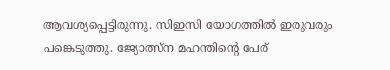ആവശ്യപ്പെട്ടിരുന്നു. സിഇസി യോഗത്തില്‍ ഇരുവരും പങ്കെടുത്തു. ജ്യോത്സ്‌ന മഹന്തിന്റെ പേര്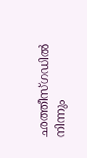ഛത്തീസ്ഗഡില്‍ നിന്നും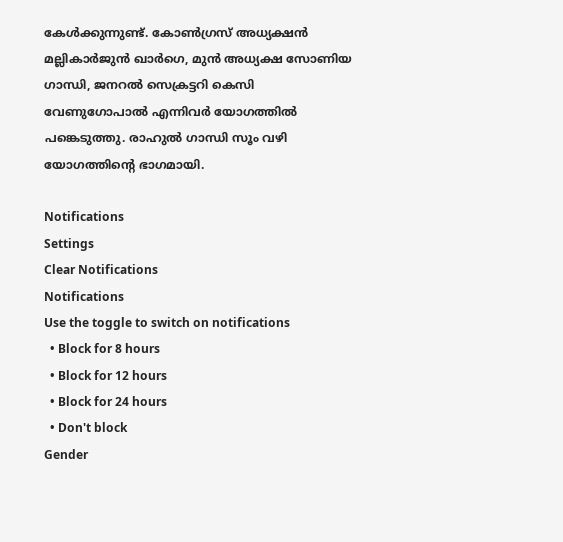കേള്‍ക്കുന്നുണ്ട്. കോണ്‍ഗ്രസ് അധ്യക്ഷന്‍ മല്ലികാര്‍ജുന്‍ ഖാര്‍ഗെ, മുന്‍ അധ്യക്ഷ സോണിയ ഗാന്ധി, ജനറല്‍ സെക്രട്ടറി കെസി വേണുഗോപാല്‍ എന്നിവര്‍ യോഗത്തില്‍ പങ്കെടുത്തു. രാഹുല്‍ ഗാന്ധി സൂം വഴി യോഗത്തിന്റെ ഭാഗമായി.

Notifications
Settings
Clear Notifications
Notifications
Use the toggle to switch on notifications
  • Block for 8 hours
  • Block for 12 hours
  • Block for 24 hours
  • Don't block
Gender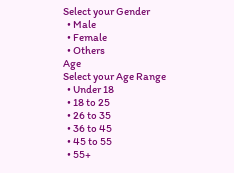Select your Gender
  • Male
  • Female
  • Others
Age
Select your Age Range
  • Under 18
  • 18 to 25
  • 26 to 35
  • 36 to 45
  • 45 to 55
  • 55+